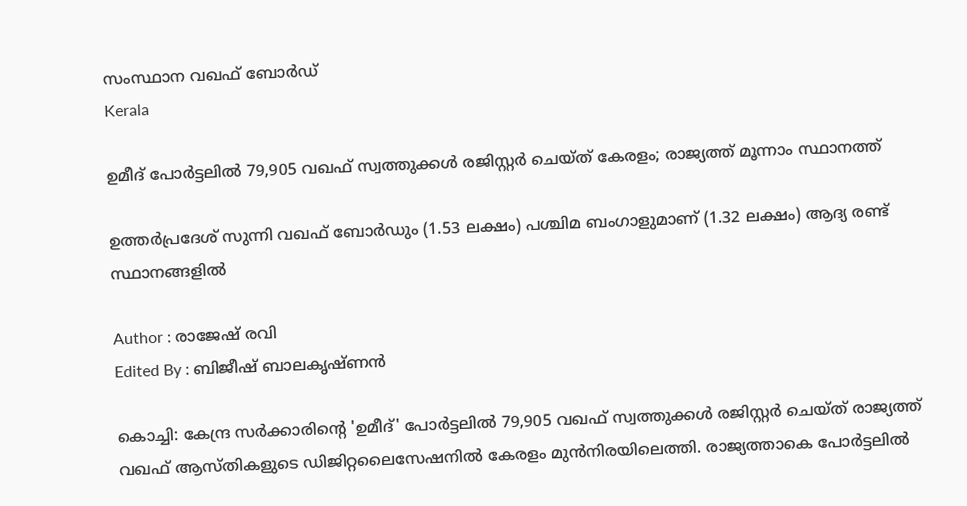സംസ്ഥാന വഖഫ് ബോര്‍ഡ്
Kerala

ഉമീദ് പോര്‍ട്ടലില്‍ 79,905 വഖഫ് സ്വത്തുക്കള്‍ രജിസ്റ്റര്‍ ചെയ്ത് കേരളം; രാജ്യത്ത് മൂന്നാം സ്ഥാനത്ത്

ഉത്തര്‍പ്രദേശ് സുന്നി വഖഫ് ബോര്‍ഡും (1.53 ലക്ഷം) പശ്ചിമ ബംഗാളുമാണ് (1.32 ലക്ഷം) ആദ്യ രണ്ട് സ്ഥാനങ്ങളില്‍

Author : രാജേഷ് രവി
Edited By : ബിജീഷ് ബാലകൃഷ്ണൻ

കൊച്ചി: കേന്ദ്ര സര്‍ക്കാരിന്റെ 'ഉമീദ്' പോര്‍ട്ടലില്‍ 79,905 വഖഫ് സ്വത്തുക്കള്‍ രജിസ്റ്റര്‍ ചെയ്ത് രാജ്യത്ത് വഖഫ് ആസ്തികളുടെ ഡിജിറ്റലൈസേഷനില്‍ കേരളം മുന്‍നിരയിലെത്തി. രാജ്യത്താകെ പോര്‍ട്ടലില്‍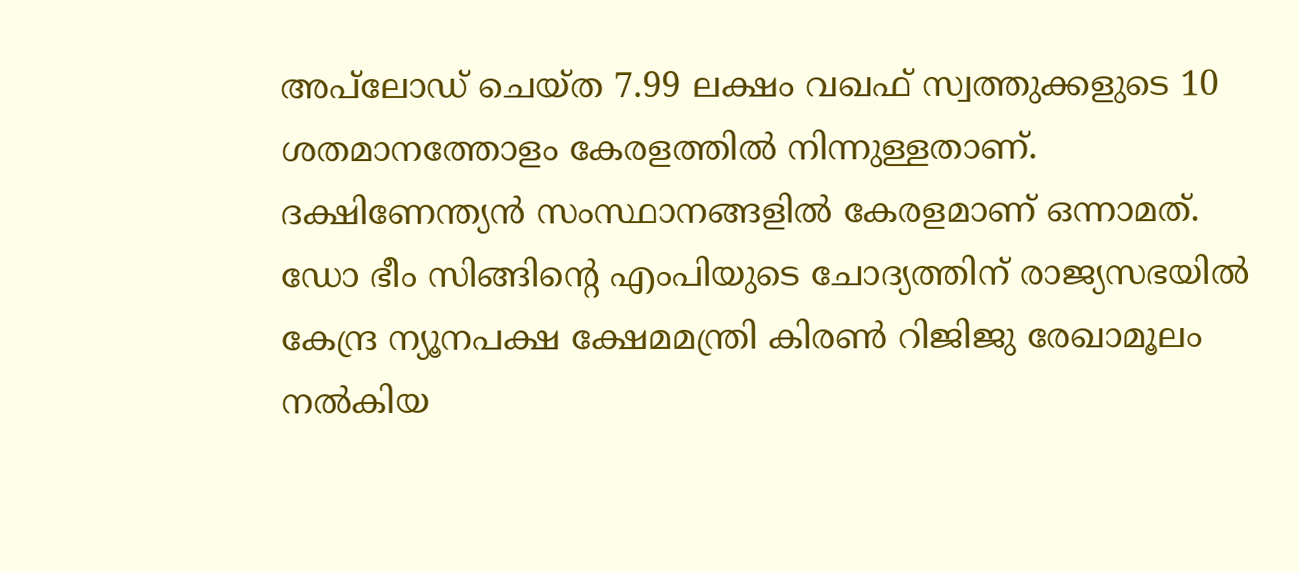അപ്‌ലോഡ് ചെയ്ത 7.99 ലക്ഷം വഖഫ് സ്വത്തുക്കളുടെ 10 ശതമാനത്തോളം കേരളത്തില്‍ നിന്നുള്ളതാണ്. ദക്ഷിണേന്ത്യന്‍ സംസ്ഥാനങ്ങളില്‍ കേരളമാണ് ഒന്നാമത്. ഡോ ഭീം സിങ്ങിന്റെ എംപിയുടെ ചോദ്യത്തിന് രാജ്യസഭയില്‍ കേന്ദ്ര ന്യൂനപക്ഷ ക്ഷേമമന്ത്രി കിരണ്‍ റിജിജു രേഖാമൂലം നല്‍കിയ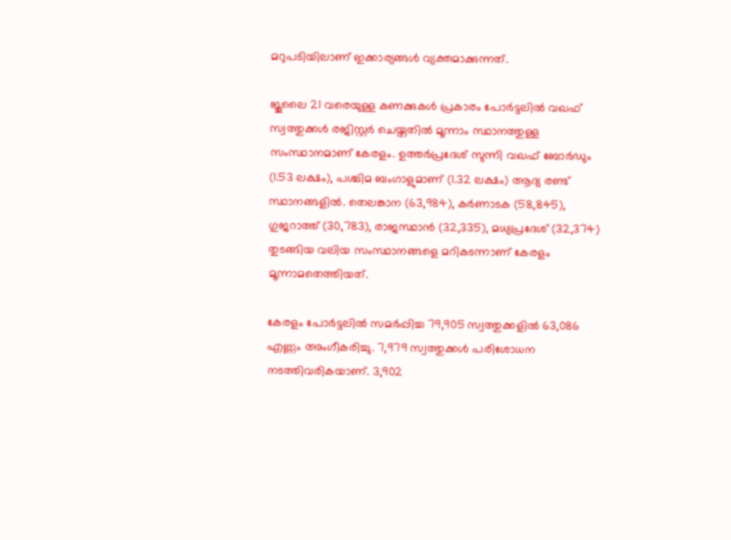മറുപടിയിലാണ് ഇക്കാര്യങ്ങള്‍ വ്യക്തമാക്കുന്നത്.

ജൂലൈ 21 വരെയുള്ള കണക്കുകള്‍ പ്രകാരം പോര്‍ട്ടലില്‍ വഖഫ് സ്വത്തുക്കള്‍ രജിസ്റ്റര്‍ ചെയ്തതില്‍ മൂന്നാം സ്ഥാനത്തുള്ള സംസ്ഥാനമാണ് കേരളം. ഉത്തര്‍പ്രദേശ് സുന്നി വഖഫ് ബോര്‍ഡും (1.53 ലക്ഷം), പശ്ചിമ ബംഗാളുമാണ് (1.32 ലക്ഷം) ആദ്യ രണ്ട് സ്ഥാനങ്ങളില്‍. തെലങ്കാന (63,984), കര്‍ണാടക (58,845), ഗുജറാത്ത് (30,783), രാജസ്ഥാന്‍ (32,335), മധ്യപ്രദേശ് (32,374) തുടങ്ങിയ വലിയ സംസ്ഥാനങ്ങളെ മറികടന്നാണ് കേരളം മൂന്നാമതെത്തിയത്.

കേരളം പോര്‍ട്ടലില്‍ സമര്‍പ്പിച്ച 79,905 സ്വത്തുക്കളില്‍ 63,086 എണ്ണം അംഗീകരിച്ചു. 7,979 സ്വത്തുക്കള്‍ പരിശോധന നടത്തിവരികയാണ്. 3,902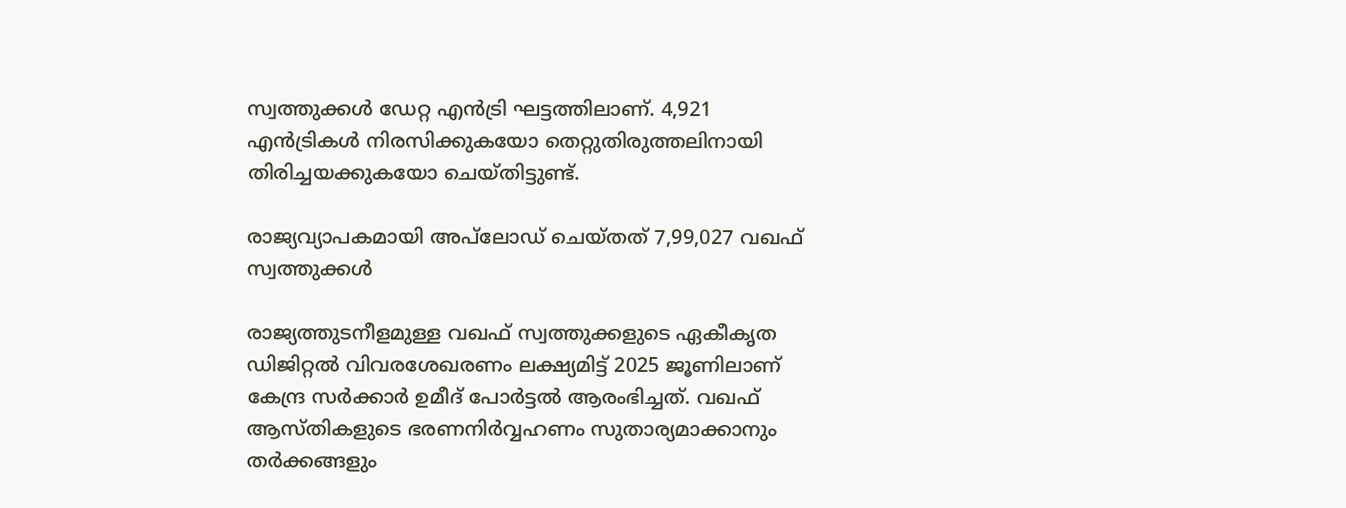സ്വത്തുക്കള്‍ ഡേറ്റ എന്‍ട്രി ഘട്ടത്തിലാണ്. 4,921 എന്‍ട്രികള്‍ നിരസിക്കുകയോ തെറ്റുതിരുത്തലിനായി തിരിച്ചയക്കുകയോ ചെയ്തിട്ടുണ്ട്.

രാജ്യവ്യാപകമായി അപ്‌ലോഡ് ചെയ്തത് 7,99,027 വഖഫ് സ്വത്തുക്കള്‍

രാജ്യത്തുടനീളമുള്ള വഖഫ് സ്വത്തുക്കളുടെ ഏകീകൃത ഡിജിറ്റല്‍ വിവരശേഖരണം ലക്ഷ്യമിട്ട് 2025 ജൂണിലാണ് കേന്ദ്ര സര്‍ക്കാര്‍ ഉമീദ് പോര്‍ട്ടല്‍ ആരംഭിച്ചത്. വഖഫ് ആസ്തികളുടെ ഭരണനിര്‍വ്വഹണം സുതാര്യമാക്കാനും തര്‍ക്കങ്ങളും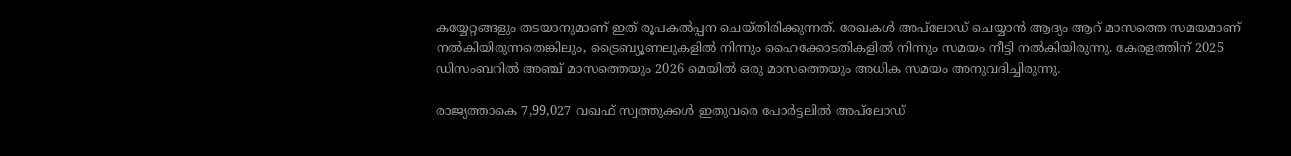കയ്യേറ്റങ്ങളും തടയാനുമാണ് ഇത് രൂപകല്‍പ്പന ചെയ്തിരിക്കുന്നത്. രേഖകള്‍ അപ്‌ലോഡ് ചെയ്യാന്‍ ആദ്യം ആറ് മാസത്തെ സമയമാണ് നല്‍കിയിരുന്നതെങ്കിലും, ട്രൈബ്യൂണലുകളില്‍ നിന്നും ഹൈക്കോടതികളില്‍ നിന്നും സമയം നീട്ടി നല്‍കിയിരുന്നു. കേരളത്തിന് 2025 ഡിസംബറില്‍ അഞ്ച് മാസത്തെയും 2026 മെയില്‍ ഒരു മാസത്തെയും അധിക സമയം അനുവദിച്ചിരുന്നു.

രാജ്യത്താകെ 7,99,027 വഖഫ് സ്വത്തുക്കള്‍ ഇതുവരെ പോര്‍ട്ടലില്‍ അപ്‌ലോഡ്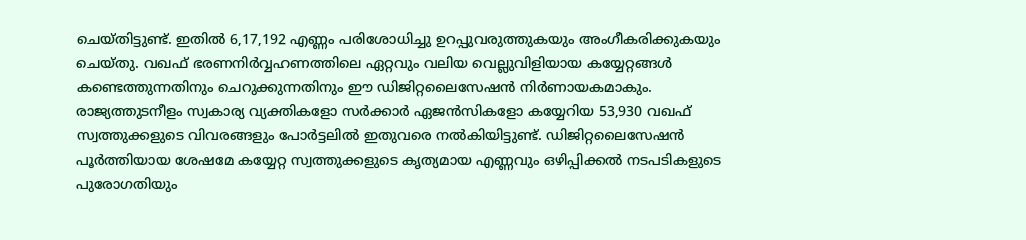ചെയ്തിട്ടുണ്ട്. ഇതില്‍ 6,17,192 എണ്ണം പരിശോധിച്ചു ഉറപ്പുവരുത്തുകയും അംഗീകരിക്കുകയും ചെയ്തു. വഖഫ് ഭരണനിര്‍വ്വഹണത്തിലെ ഏറ്റവും വലിയ വെല്ലുവിളിയായ കയ്യേറ്റങ്ങള്‍ കണ്ടെത്തുന്നതിനും ചെറുക്കുന്നതിനും ഈ ഡിജിറ്റലൈസേഷന്‍ നിര്‍ണായകമാകും. രാജ്യത്തുടനീളം സ്വകാര്യ വ്യക്തികളോ സര്‍ക്കാര്‍ ഏജന്‍സികളോ കയ്യേറിയ 53,930 വഖഫ് സ്വത്തുക്കളുടെ വിവരങ്ങളും പോര്‍ട്ടലില്‍ ഇതുവരെ നല്‍കിയിട്ടുണ്ട്. ഡിജിറ്റലൈസേഷന്‍ പൂര്‍ത്തിയായ ശേഷമേ കയ്യേറ്റ സ്വത്തുക്കളുടെ കൃത്യമായ എണ്ണവും ഒഴിപ്പിക്കല്‍ നടപടികളുടെ പുരോഗതിയും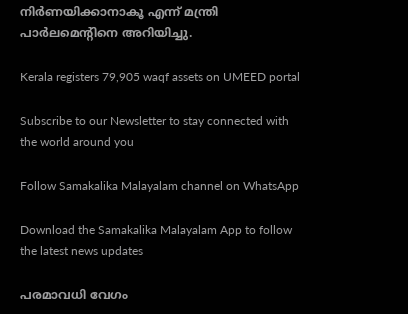നിര്‍ണയിക്കാനാകൂ എന്ന് മന്ത്രി പാര്‍ലമെന്റിനെ അറിയിച്ചു.

Kerala registers 79,905 waqf assets on UMEED portal

Subscribe to our Newsletter to stay connected with the world around you

Follow Samakalika Malayalam channel on WhatsApp

Download the Samakalika Malayalam App to follow the latest news updates

പരമാവധി വേഗം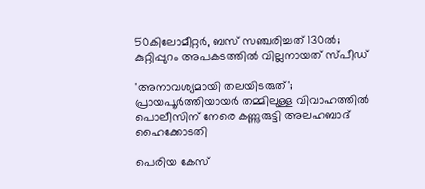50കിലോമീറ്റര്‍, ബസ് സഞ്ചരിച്ചത് 130ല്‍; കുറ്റിപ്പുറം അപകടത്തില്‍ വില്ലനായത് സ്പീഡ്

'അനാവശ്യമായി തലയിടരുത്'; പ്രായപൂര്‍ത്തിയായര്‍ തമ്മിലുള്ള വിവാഹത്തില്‍ പൊലീസിന് നേരെ കണ്ണുരുട്ടി അലഹബാദ് ഹൈക്കോടതി

പെരിയ കേസ്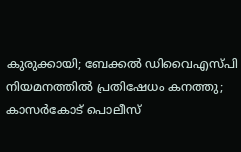കുരുക്കായി; ബേക്കൽ ഡിവൈഎസ്പി നിയമനത്തിൽ പ്രതിഷേധം കനത്തു; കാസർകോട് പൊലീസ്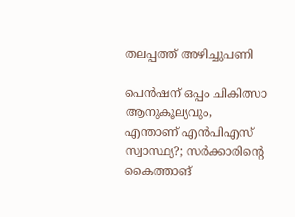തലപ്പത്ത് അഴിച്ചുപണി

പെന്‍ഷന് ഒപ്പം ചികിത്സാ ആനുകൂല്യവും, എന്താണ് എന്‍പിഎസ് സ്വാസ്ഥ്യ?; സര്‍ക്കാരിന്റെ കൈത്താങ്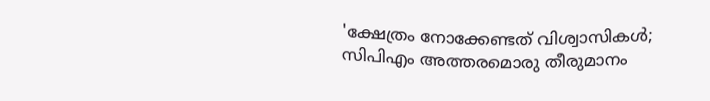'ക്ഷേത്രം നോക്കേണ്ടത് വിശ്വാസികള്‍; സിപിഎം അത്തരമൊരു തീരുമാനം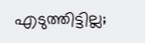എടുത്തിട്ടില്ല;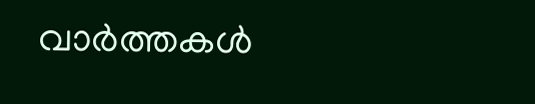വാര്‍ത്തകള്‍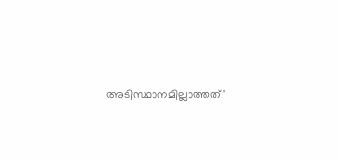അടിസ്ഥാനമില്ലാത്തത്'